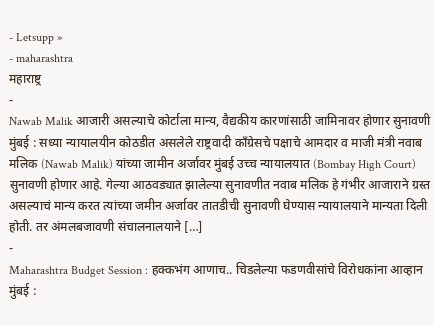- Letsupp »
- maharashtra
महाराष्ट्र
-
Nawab Malik आजारी असल्याचे कोर्टाला मान्य, वैद्यकीय कारणांसाठी जामिनावर होणार सुनावणी
मुंबई : सध्या न्यायालयीन कोठडीत असलेले राष्ट्रवादी काँग्रेसचे पक्षाचे आमदार व माजी मंत्री नवाब मलिक (Nawab Malik) यांच्या जामीन अर्जावर मुंबई उच्च न्यायालयात (Bombay High Court) सुनावणी होणार आहे. गेल्या आठवड्यात झालेल्या सुनावणीत नवाब मलिक हे गंभीर आजाराने ग्रस्त असल्याचं मान्य करत त्यांच्या जमीन अर्जावर तातडीची सुनावणी घेण्यास न्यायालयाने मान्यता दिली होती. तर अंमलबजावणी संचालनालयाने […]
-
Maharashtra Budget Session : हक्कभंग आणाच.. चिडलेल्या फडणवीसांचे विरोधकांना आव्हान
मुंबई :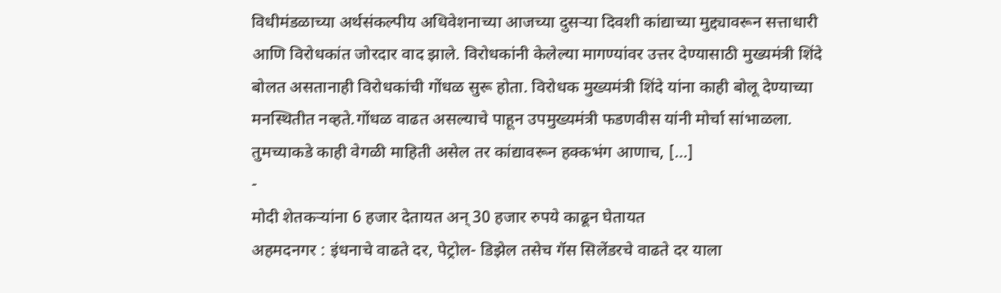विधीमंडळाच्या अर्थसंकल्पीय अधिवेशनाच्या आजच्या दुसऱ्या दिवशी कांद्याच्या मुद्द्यावरून सत्ताधारी आणि विरोधकांत जोरदार वाद झाले. विरोधकांनी केलेल्या मागण्यांवर उत्तर देण्यासाठी मुख्यमंत्री शिंदे बोलत असतानाही विरोधकांची गोंधळ सुरू होता. विरोधक मुख्यमंत्री शिंदे यांना काही बोलू देण्याच्या मनस्थितीत नव्हते.गोंधळ वाढत असल्याचे पाहून उपमुख्यमंत्री फडणवीस यांनी मोर्चा सांभाळला. तुमच्याकडे काही वेगळी माहिती असेल तर कांद्यावरून हक्कभंग आणाच, […]
-
मोदी शेतकऱ्यांना 6 हजार देतायत अन् 30 हजार रुपये काढून घेतायत
अहमदनगर : इंधनाचे वाढते दर, पेट्रोल- डिझेल तसेच गॅस सिलेंडरचे वाढते दर याला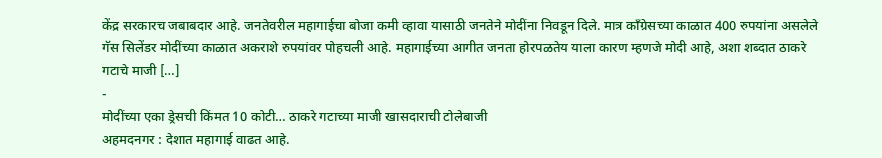केंद्र सरकारच जबाबदार आहे. जनतेवरील महागाईचा बोजा कमी व्हावा यासाठी जनतेने मोदींना निवडून दिले. मात्र काँग्रेसच्या काळात 400 रुपयांना असलेले गॅस सिलेंडर मोदींच्या काळात अकराशे रुपयांवर पोहचली आहे. महागाईच्या आगीत जनता होरपळतेय याला कारण म्हणजे मोदी आहे, अशा शब्दात ठाकरे गटाचे माजी […]
-
मोदींच्या एका ड्रेसची किंमत 10 कोटी… ठाकरे गटाच्या माजी खासदाराची टोलेबाजी
अहमदनगर : देशात महागाई वाढत आहे.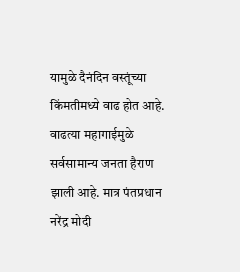यामुळे दैनंदिन वस्तूंच्या किंमतीमध्ये वाढ होत आहे. वाढत्या महागाईमुळे सर्वसामान्य जनता हैराण झाली आहे. मात्र पंतप्रधान नरेंद्र मोदी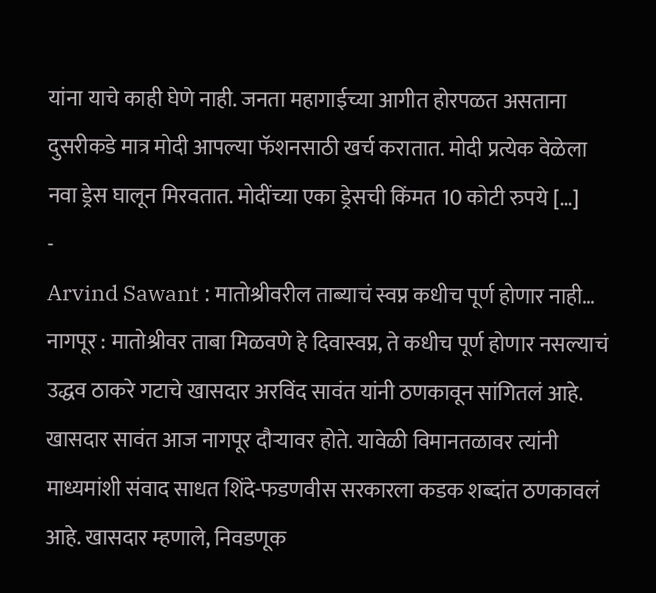यांना याचे काही घेणे नाही. जनता महागाईच्या आगीत होरपळत असताना दुसरीकडे मात्र मोदी आपल्या फॅशनसाठी खर्च करातात. मोदी प्रत्येक वेळेला नवा ड्रेस घालून मिरवतात. मोदींच्या एका ड्रेसची किंमत 10 कोटी रुपये […]
-
Arvind Sawant : मातोश्रीवरील ताब्याचं स्वप्न कधीच पूर्ण होणार नाही…
नागपूर : मातोश्रीवर ताबा मिळवणे हे दिवास्वप्न, ते कधीच पूर्ण होणार नसल्याचं उद्धव ठाकरे गटाचे खासदार अरविंद सावंत यांनी ठणकावून सांगितलं आहे. खासदार सावंत आज नागपूर दौऱ्यावर होते. यावेळी विमानतळावर त्यांनी माध्यमांशी संवाद साधत शिंदे-फडणवीस सरकारला कडक शब्दांत ठणकावलं आहे. खासदार म्हणाले, निवडणूक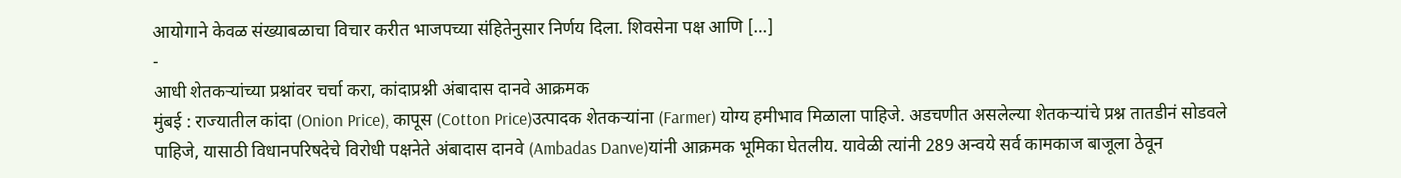आयोगाने केवळ संख्याबळाचा विचार करीत भाजपच्या संहितेनुसार निर्णय दिला. शिवसेना पक्ष आणि […]
-
आधी शेतकऱ्यांच्या प्रश्नांवर चर्चा करा, कांदाप्रश्नी अंबादास दानवे आक्रमक
मुंबई : राज्यातील कांदा (Onion Price), कापूस (Cotton Price)उत्पादक शेतकऱ्यांना (Farmer) योग्य हमीभाव मिळाला पाहिजे. अडचणीत असलेल्या शेतकऱ्यांचे प्रश्न तातडीनं सोडवले पाहिजे, यासाठी विधानपरिषदेचे विरोधी पक्षनेते अंबादास दानवे (Ambadas Danve)यांनी आक्रमक भूमिका घेतलीय. यावेळी त्यांनी 289 अन्वये सर्व कामकाज बाजूला ठेवून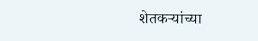शेतकऱ्यांच्या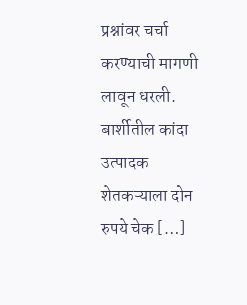प्रश्नांवर चर्चा करण्याची मागणी लावून धरली. बार्शीतील कांदा उत्पादक शेतकऱ्याला दोन रुपये चेक […]